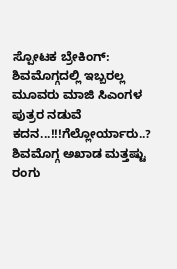ಸ್ಪೋಟಕ ಬ್ರೇಕಿಂಗ್: ಶಿವಮೊಗ್ಗದಲ್ಲಿ ಇಬ್ಬರಲ್ಲ ಮೂವರು ಮಾಜಿ ಸಿಎಂಗಳ ಪುತ್ರರ ನಡುವೆ ಕದನ...!!!ಗೆಲ್ಲೋರ್ಯಾರು..?
ಶಿವಮೊಗ್ಗ ಅಖಾಡ ಮತ್ತಷ್ಟು ರಂಗು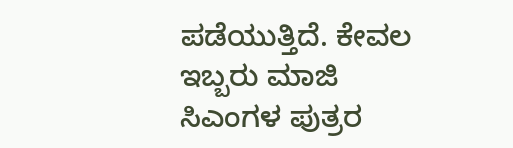ಪಡೆಯುತ್ತಿದೆ. ಕೇವಲ ಇಬ್ಬರು ಮಾಜಿ ಸಿಎಂಗಳ ಪುತ್ರರ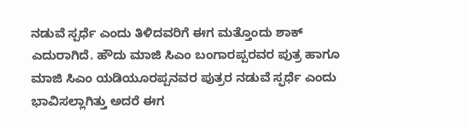ನಡುವೆ ಸ್ಪರ್ಧೆ ಎಂದು ತಿಳಿದವರಿಗೆ ಈಗ ಮತ್ತೊಂದು ಶಾಕ್ ಎದುರಾಗಿದೆ. ಹೌದು ಮಾಜಿ ಸಿಎಂ ಬಂಗಾರಪ್ಪರವರ ಪುತ್ರ ಹಾಗೂ ಮಾಜಿ ಸಿಎಂ ಯಡಿಯೂರಪ್ಪನವರ ಪುತ್ರರ ನಡುವೆ ಸ್ಫರ್ಧೆ ಎಂದು ಭಾವಿಸಲ್ಲಾಗಿತ್ತು ಅದರೆ ಈಗ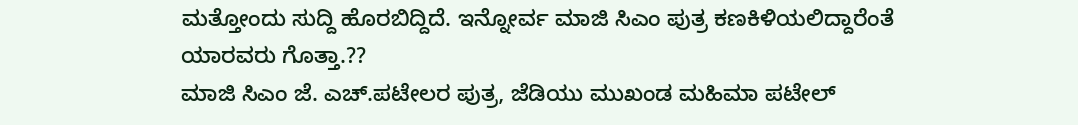ಮತ್ತೋಂದು ಸುದ್ದಿ ಹೊರಬಿದ್ದಿದೆ. ಇನ್ನೋರ್ವ ಮಾಜಿ ಸಿಎಂ ಪುತ್ರ ಕಣಕಿಳಿಯಲಿದ್ದಾರೆಂತೆ ಯಾರವರು ಗೊತ್ತಾ.??
ಮಾಜಿ ಸಿಎಂ ಜೆ. ಎಚ್.ಪಟೇಲರ ಪುತ್ರ, ಜೆಡಿಯು ಮುಖಂಡ ಮಹಿಮಾ ಪಟೇಲ್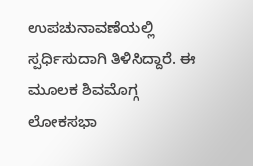ಉಪಚುನಾವಣೆಯಲ್ಲಿ ಸ್ಪರ್ಧಿಸುದಾಗಿ ತಿಳಿಸಿದ್ದಾರೆ. ಈ ಮೂಲಕ ಶಿವಮೊಗ್ಗ ಲೋಕಸಭಾ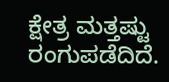ಕ್ಷೇತ್ರ ಮತ್ತಷ್ಟು ರಂಗುಪಡೆದಿದೆ.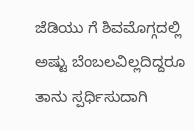ಜೆಡಿಯು ಗೆ ಶಿವಮೊಗ್ಗದಲ್ಲಿ ಅಷ್ಟು ಬೆಂಬಲವಿಲ್ಲದಿದ್ದರೂ ತಾನು ಸ್ಪರ್ಧಿಸುದಾಗಿ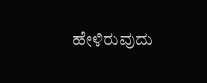ಹೇಳಿರುವುದು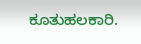ಕೂತುಹಲಕಾರಿ.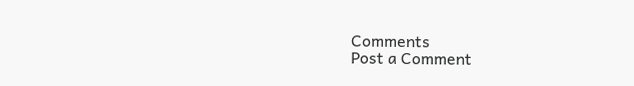Comments
Post a Comment